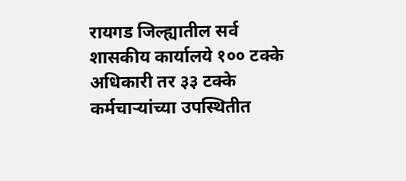रायगड जिल्ह्यातील सर्व शासकीय कार्यालये १०० टक्के अधिकारी तर ३३ टक्के कर्मचाऱ्यांच्या उपस्थितीत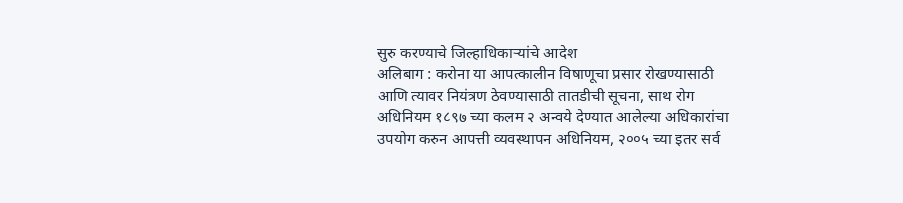सुरु करण्याचे जिल्हाधिकाऱ्यांचे आदेश
अलिबाग : करोना या आपत्कालीन विषाणूचा प्रसार रोखण्यासाठी आणि त्यावर नियंत्रण ठेवण्यासाठी तातडीची सूचना, साथ रोग अधिनियम १८९७ च्या कलम २ अन्वये देण्यात आलेल्या अधिकारांचा उपयोग करुन आपत्ती व्यवस्थापन अधिनियम, २००५ च्या इतर सर्व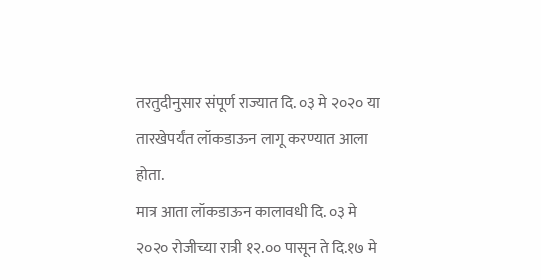तरतुदीनुसार संपूर्ण राज्यात दि. ०३ मे २०२० या तारखेपर्यंत लॉकडाऊन लागू करण्यात आला होता.
मात्र आता लॉकडाऊन कालावधी दि. ०३ मे २०२० रोजीच्या रात्री १२.०० पासून ते दि.१७ मे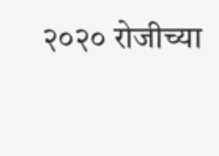२०२० रोजीच्या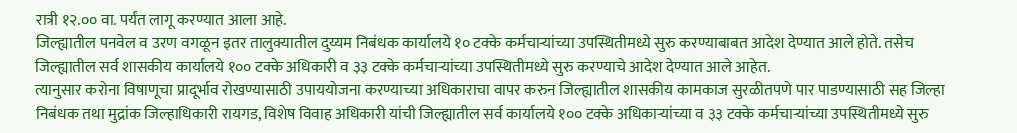रात्री १२.०० वा. पर्यंत लागू करण्यात आला आहे.
जिल्ह्यातील पनवेल व उरण वगळून इतर तालुक्यातील दुय्यम निबंधक कार्यालये १० टक्के कर्मचाऱ्यांच्या उपस्थितीमध्ये सुरु करण्याबाबत आदेश देण्यात आले होते. तसेच जिल्ह्यातील सर्व शासकीय कार्यालये १०० टक्के अधिकारी व ३३ टक्के कर्मचाऱ्यांच्या उपस्थितीमध्ये सुरु करण्याचे आदेश देण्यात आले आहेत.
त्यानुसार करोना विषाणूचा प्रादूर्भाव रोखण्यासाठी उपाययोजना करण्याच्या अधिकाराचा वापर करुन जिल्ह्यातील शासकीय कामकाज सुरळीतपणे पार पाडण्यासाठी सह जिल्हा निबंधक तथा मुद्रांक जिल्हाधिकारी रायगड, विशेष विवाह अधिकारी यांची जिल्ह्यातील सर्व कार्यालये १०० टक्के अधिकाऱ्यांच्या व ३३ टक्के कर्मचाऱ्यांच्या उपस्थितीमध्ये सुरु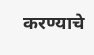करण्याचे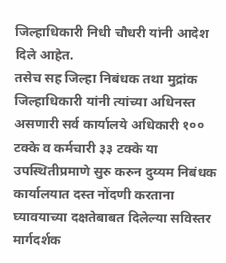जिल्हाधिकारी निधी चौधरी यांनी आदेश दिले आहेत.
तसेच सह जिल्हा निबंधक तथा मुद्रांक जिल्हाधिकारी यांनी त्यांच्या अधिनस्त असणारी सर्व कार्यालये अधिकारी १०० टक्के व कर्मचारी ३३ टक्के या उपस्थितीप्रमाणे सुरु करुन दुय्यम निबंधक कार्यालयात दस्त नोंदणी करताना घ्यावयाच्या दक्षतेबाबत दिलेल्या सविस्तर मार्गदर्शक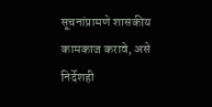सूचनांप्रामणे शासकीय कामकाज करावे, असे निर्देशही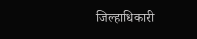जिल्हाधिकारी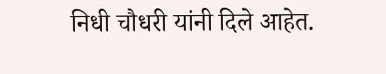निधी चौधरी यांनी दिले आहेत.